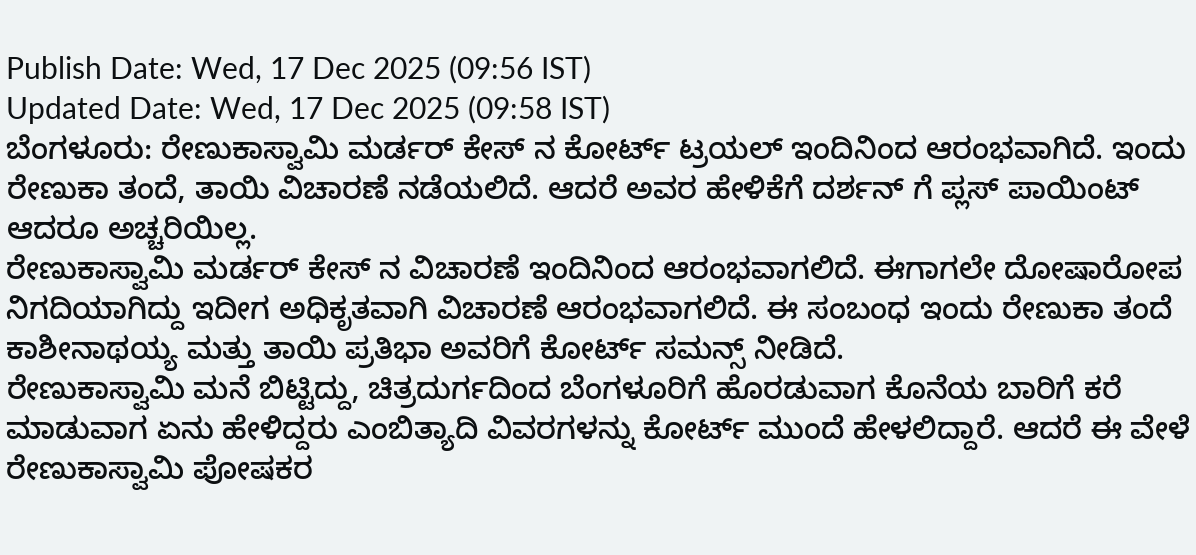Publish Date: Wed, 17 Dec 2025 (09:56 IST)
Updated Date: Wed, 17 Dec 2025 (09:58 IST)
ಬೆಂಗಳೂರು: ರೇಣುಕಾಸ್ವಾಮಿ ಮರ್ಡರ್ ಕೇಸ್ ನ ಕೋರ್ಟ್ ಟ್ರಯಲ್ ಇಂದಿನಿಂದ ಆರಂಭವಾಗಿದೆ. ಇಂದು ರೇಣುಕಾ ತಂದೆ, ತಾಯಿ ವಿಚಾರಣೆ ನಡೆಯಲಿದೆ. ಆದರೆ ಅವರ ಹೇಳಿಕೆಗೆ ದರ್ಶನ್ ಗೆ ಪ್ಲಸ್ ಪಾಯಿಂಟ್ ಆದರೂ ಅಚ್ಚರಿಯಿಲ್ಲ.
ರೇಣುಕಾಸ್ವಾಮಿ ಮರ್ಡರ್ ಕೇಸ್ ನ ವಿಚಾರಣೆ ಇಂದಿನಿಂದ ಆರಂಭವಾಗಲಿದೆ. ಈಗಾಗಲೇ ದೋಷಾರೋಪ ನಿಗದಿಯಾಗಿದ್ದು ಇದೀಗ ಅಧಿಕೃತವಾಗಿ ವಿಚಾರಣೆ ಆರಂಭವಾಗಲಿದೆ. ಈ ಸಂಬಂಧ ಇಂದು ರೇಣುಕಾ ತಂದೆ ಕಾಶೀನಾಥಯ್ಯ ಮತ್ತು ತಾಯಿ ಪ್ರತಿಭಾ ಅವರಿಗೆ ಕೋರ್ಟ್ ಸಮನ್ಸ್ ನೀಡಿದೆ.
ರೇಣುಕಾಸ್ವಾಮಿ ಮನೆ ಬಿಟ್ಟಿದ್ದು, ಚಿತ್ರದುರ್ಗದಿಂದ ಬೆಂಗಳೂರಿಗೆ ಹೊರಡುವಾಗ ಕೊನೆಯ ಬಾರಿಗೆ ಕರೆ ಮಾಡುವಾಗ ಏನು ಹೇಳಿದ್ದರು ಎಂಬಿತ್ಯಾದಿ ವಿವರಗಳನ್ನು ಕೋರ್ಟ್ ಮುಂದೆ ಹೇಳಲಿದ್ದಾರೆ. ಆದರೆ ಈ ವೇಳೆ ರೇಣುಕಾಸ್ವಾಮಿ ಪೋಷಕರ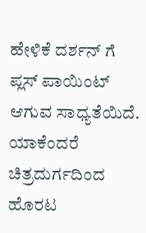ಹೇಳಿಕೆ ದರ್ಶನ್ ಗೆ ಪ್ಲಸ್ ಪಾಯಿಂಟ್ ಆಗುವ ಸಾಧ್ಯತೆಯಿದೆ.
ಯಾಕೆಂದರೆ ಚಿತ್ರದುರ್ಗದಿಂದ ಹೊರಟ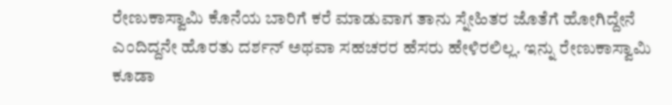ರೇಣುಕಾಸ್ವಾಮಿ ಕೊನೆಯ ಬಾರಿಗೆ ಕರೆ ಮಾಡುವಾಗ ತಾನು ಸ್ನೇಹಿತರ ಜೊತೆಗೆ ಹೋಗಿದ್ದೇನೆ ಎಂದಿದ್ದನೇ ಹೊರತು ದರ್ಶನ್ ಅಥವಾ ಸಹಚರರ ಹೆಸರು ಹೇಳಿರಲಿಲ್ಲ. ಇನ್ನು ರೇಣುಕಾಸ್ವಾಮಿ ಕೂಡಾ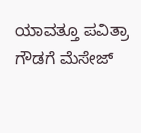ಯಾವತ್ತೂ ಪವಿತ್ರಾ ಗೌಡಗೆ ಮೆಸೇಜ್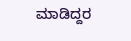ಮಾಡಿದ್ದರ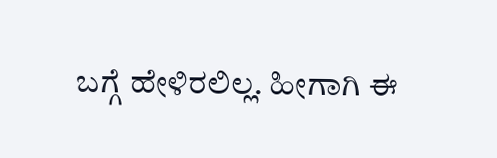ಬಗ್ಗೆ ಹೇಳಿರಲಿಲ್ಲ. ಹೀಗಾಗಿ ಈ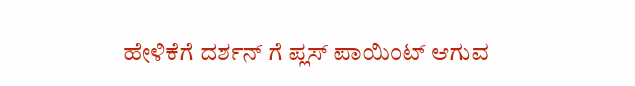ಹೇಳಿಕೆಗೆ ದರ್ಶನ್ ಗೆ ಪ್ಲಸ್ ಪಾಯಿಂಟ್ ಆಗುವ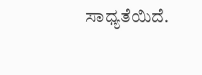ಸಾಧ್ಯತೆಯಿದೆ.